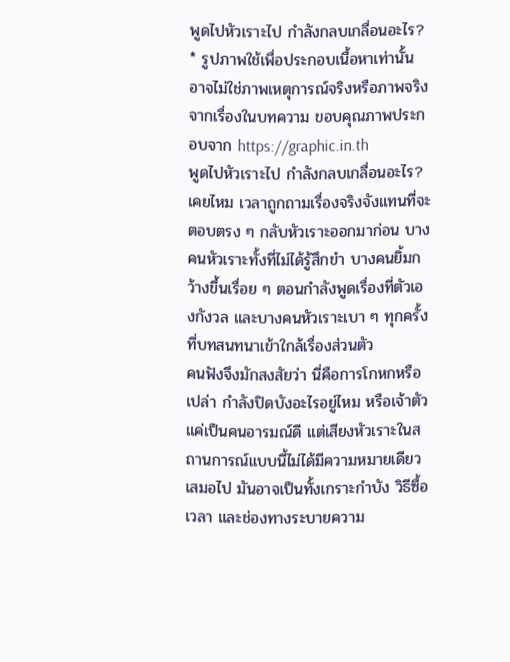พูดไปหัวเราะไป กำลังกลบเกลื่อนอะไร?
* รูปภาพใช้เพื่อประกอบเนื้อหาเท่านั้น อาจไม่ใช่ภาพเหตุการณ์จริงหรือภาพจริงจากเรื่องในบทความ ขอบคุณภาพประกอบจาก https://graphic.in.th
พูดไปหัวเราะไป กำลังกลบเกลื่อนอะไร?
เคยไหม เวลาถูกถามเรื่องจริงจังแทนที่จะตอบตรง ๆ กลับหัวเราะออกมาก่อน บางคนหัวเราะทั้งที่ไม่ได้รู้สึกขำ บางคนยิ้มกว้างขึ้นเรื่อย ๆ ตอนกำลังพูดเรื่องที่ตัวเองกังวล และบางคนหัวเราะเบา ๆ ทุกครั้งที่บทสนทนาเข้าใกล้เรื่องส่วนตัว
คนฟังจึงมักสงสัยว่า นี่คือการโกหกหรือเปล่า กำลังปิดบังอะไรอยู่ไหม หรือเจ้าตัวแค่เป็นคนอารมณ์ดี แต่เสียงหัวเราะในสถานการณ์แบบนี้ไม่ได้มีความหมายเดียวเสมอไป มันอาจเป็นทั้งเกราะกำบัง วิธีซื้อเวลา และช่องทางระบายความ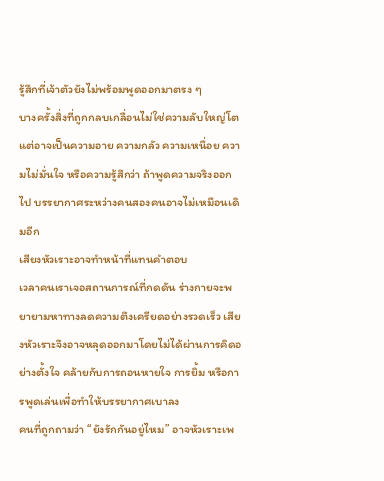รู้สึกที่เจ้าตัวยังไม่พร้อมพูดออกมาตรง ๆ
บางครั้งสิ่งที่ถูกกลบเกลื่อนไม่ใช่ความลับใหญ่โต แต่อาจเป็นความอาย ความกลัว ความเหนื่อย ความไม่มั่นใจ หรือความรู้สึกว่า ถ้าพูดความจริงออกไป บรรยากาศระหว่างคนสองคนอาจไม่เหมือนเดิมอีก
เสียงหัวเราะอาจทำหน้าที่แทนคำตอบ
เวลาคนเราเจอสถานการณ์ที่กดดัน ร่างกายจะพยายามหาทางลดความตึงเครียดอย่างรวดเร็ว เสียงหัวเราะจึงอาจหลุดออกมาโดยไม่ได้ผ่านการคิดอย่างตั้งใจ คล้ายกับการถอนหายใจ การยิ้ม หรือการพูดเล่นเพื่อทำให้บรรยากาศเบาลง
คนที่ถูกถามว่า “ยังรักกันอยู่ไหม” อาจหัวเราะเพ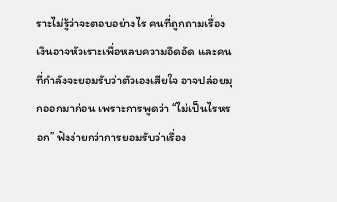ราะไม่รู้ว่าจะตอบอย่างไร คนที่ถูกถามเรื่องเงินอาจหัวเราะเพื่อหลบความอึดอัด และคนที่กำลังจะยอมรับว่าตัวเองเสียใจ อาจปล่อยมุกออกมาก่อน เพราะการพูดว่า “ไม่เป็นไรหรอก” ฟังง่ายกว่าการยอมรับว่าเรื่อง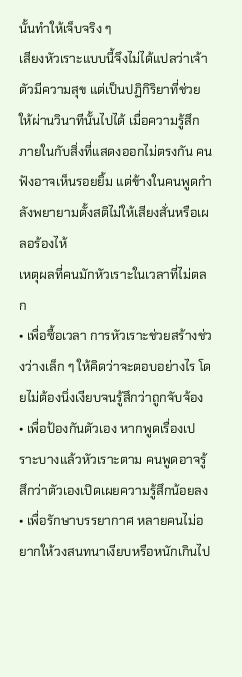นั้นทำให้เจ็บจริง ๆ
เสียงหัวเราะแบบนี้จึงไม่ได้แปลว่าเจ้าตัวมีความสุข แต่เป็นปฏิกิริยาที่ช่วยให้ผ่านวินาทีนั้นไปได้ เมื่อความรู้สึกภายในกับสิ่งที่แสดงออกไม่ตรงกัน คนฟังอาจเห็นรอยยิ้ม แต่ข้างในคนพูดกำลังพยายามตั้งสติไม่ให้เสียงสั่นหรือเผลอร้องไห้
เหตุผลที่คนมักหัวเราะในเวลาที่ไม่ตลก
• เพื่อซื้อเวลา การหัวเราะช่วยสร้างช่วงว่างเล็ก ๆ ให้คิดว่าจะตอบอย่างไร โดยไม่ต้องนิ่งเงียบจนรู้สึกว่าถูกจับจ้อง
• เพื่อป้องกันตัวเอง หากพูดเรื่องเปราะบางแล้วหัวเราะตาม คนพูดอาจรู้สึกว่าตัวเองเปิดเผยความรู้สึกน้อยลง
• เพื่อรักษาบรรยากาศ หลายคนไม่อยากให้วงสนทนาเงียบหรือหนักเกินไป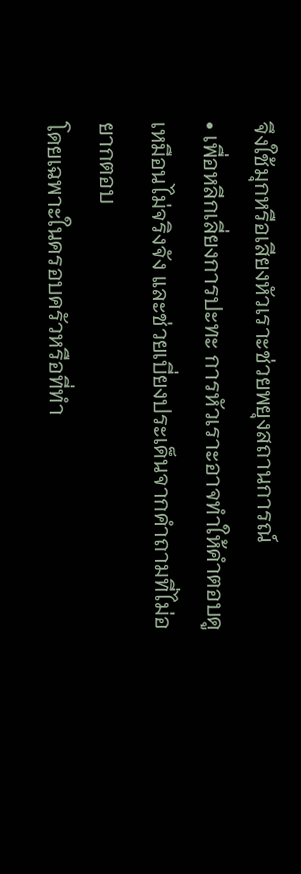จึงใช้มุกหรือเสียงหัวเราะช่วยพยุงสถานการณ์
• เพื่อหลีกเลี่ยงการปะทะ การหัวเราะอาจทำให้คำตอบดูเหมือนไม่จริงจัง และช่วยเบี่ยงประเด็นจากคำถามที่ไม่อยากตอบ
โดยเฉพาะในครอบครัวหรือที่ทำ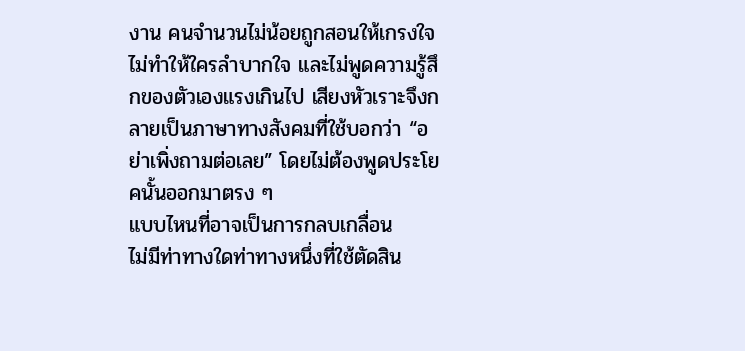งาน คนจำนวนไม่น้อยถูกสอนให้เกรงใจ ไม่ทำให้ใครลำบากใจ และไม่พูดความรู้สึกของตัวเองแรงเกินไป เสียงหัวเราะจึงกลายเป็นภาษาทางสังคมที่ใช้บอกว่า “อย่าเพิ่งถามต่อเลย” โดยไม่ต้องพูดประโยคนั้นออกมาตรง ๆ
แบบไหนที่อาจเป็นการกลบเกลื่อน
ไม่มีท่าทางใดท่าทางหนึ่งที่ใช้ตัดสิน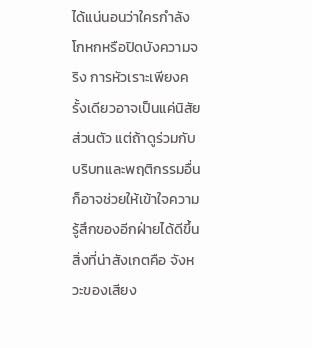ได้แน่นอนว่าใครกำลังโกหกหรือปิดบังความจริง การหัวเราะเพียงครั้งเดียวอาจเป็นแค่นิสัยส่วนตัว แต่ถ้าดูร่วมกับบริบทและพฤติกรรมอื่น ก็อาจช่วยให้เข้าใจความรู้สึกของอีกฝ่ายได้ดีขึ้น
สิ่งที่น่าสังเกตคือ จังหวะของเสียง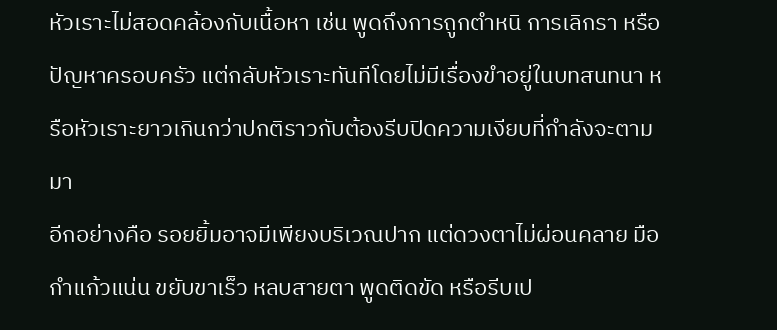หัวเราะไม่สอดคล้องกับเนื้อหา เช่น พูดถึงการถูกตำหนิ การเลิกรา หรือปัญหาครอบครัว แต่กลับหัวเราะทันทีโดยไม่มีเรื่องขำอยู่ในบทสนทนา หรือหัวเราะยาวเกินกว่าปกติราวกับต้องรีบปิดความเงียบที่กำลังจะตามมา
อีกอย่างคือ รอยยิ้มอาจมีเพียงบริเวณปาก แต่ดวงตาไม่ผ่อนคลาย มือกำแก้วแน่น ขยับขาเร็ว หลบสายตา พูดติดขัด หรือรีบเป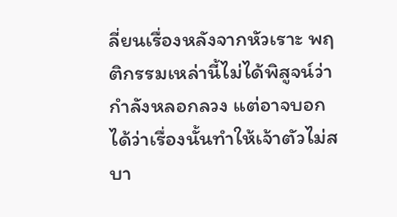ลี่ยนเรื่องหลังจากหัวเราะ พฤติกรรมเหล่านี้ไม่ได้พิสูจน์ว่ากำลังหลอกลวง แต่อาจบอกได้ว่าเรื่องนั้นทำให้เจ้าตัวไม่สบา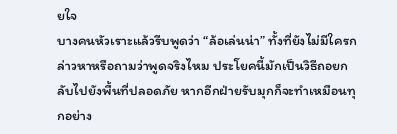ยใจ
บางคนหัวเราะแล้วรีบพูดว่า “ล้อเล่นน่า” ทั้งที่ยังไม่มีใครกล่าวหาหรือถามว่าพูดจริงไหม ประโยคนี้มักเป็นวิธีถอยกลับไปยังพื้นที่ปลอดภัย หากอีกฝ่ายรับมุกก็จะทำเหมือนทุกอย่าง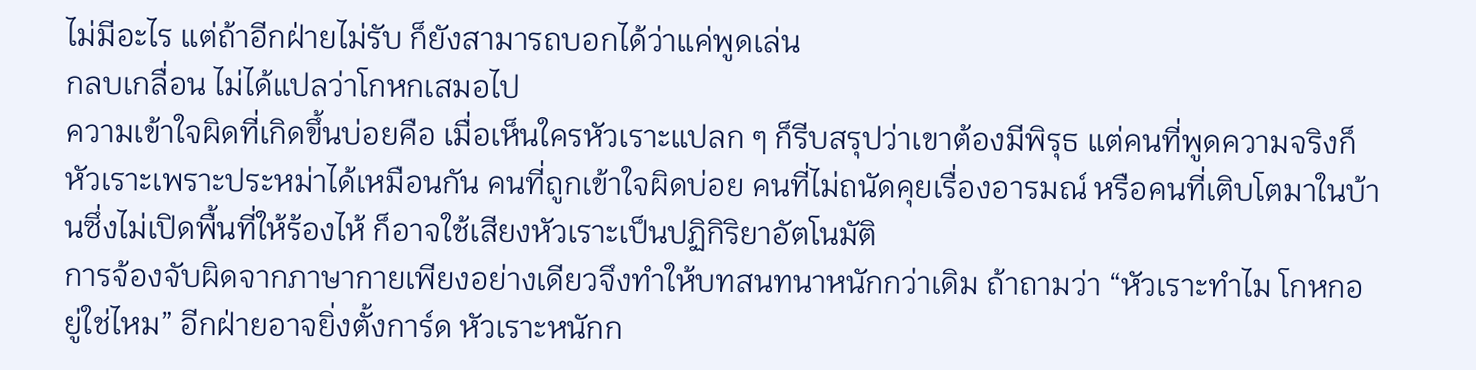ไม่มีอะไร แต่ถ้าอีกฝ่ายไม่รับ ก็ยังสามารถบอกได้ว่าแค่พูดเล่น
กลบเกลื่อน ไม่ได้แปลว่าโกหกเสมอไป
ความเข้าใจผิดที่เกิดขึ้นบ่อยคือ เมื่อเห็นใครหัวเราะแปลก ๆ ก็รีบสรุปว่าเขาต้องมีพิรุธ แต่คนที่พูดความจริงก็หัวเราะเพราะประหม่าได้เหมือนกัน คนที่ถูกเข้าใจผิดบ่อย คนที่ไม่ถนัดคุยเรื่องอารมณ์ หรือคนที่เติบโตมาในบ้านซึ่งไม่เปิดพื้นที่ให้ร้องไห้ ก็อาจใช้เสียงหัวเราะเป็นปฏิกิริยาอัตโนมัติ
การจ้องจับผิดจากภาษากายเพียงอย่างเดียวจึงทำให้บทสนทนาหนักกว่าเดิม ถ้าถามว่า “หัวเราะทำไม โกหกอยู่ใช่ไหม” อีกฝ่ายอาจยิ่งตั้งการ์ด หัวเราะหนักก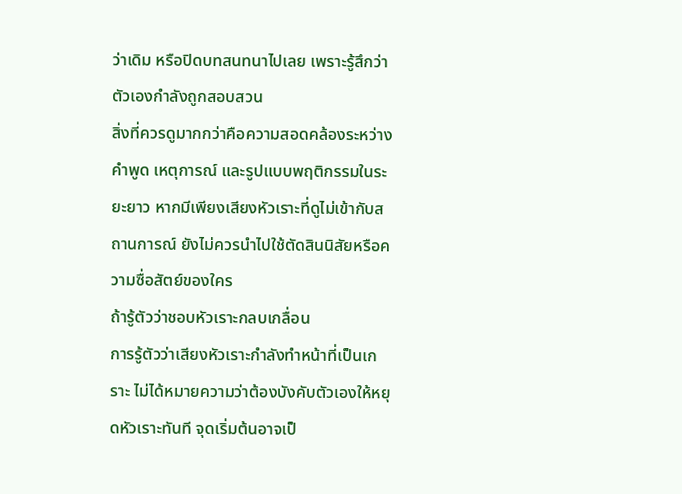ว่าเดิม หรือปิดบทสนทนาไปเลย เพราะรู้สึกว่าตัวเองกำลังถูกสอบสวน
สิ่งที่ควรดูมากกว่าคือความสอดคล้องระหว่างคำพูด เหตุการณ์ และรูปแบบพฤติกรรมในระยะยาว หากมีเพียงเสียงหัวเราะที่ดูไม่เข้ากับสถานการณ์ ยังไม่ควรนำไปใช้ตัดสินนิสัยหรือความซื่อสัตย์ของใคร
ถ้ารู้ตัวว่าชอบหัวเราะกลบเกลื่อน
การรู้ตัวว่าเสียงหัวเราะกำลังทำหน้าที่เป็นเกราะ ไม่ได้หมายความว่าต้องบังคับตัวเองให้หยุดหัวเราะทันที จุดเริ่มต้นอาจเป็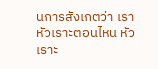นการสังเกตว่า เราหัวเราะตอนไหน หัวเราะ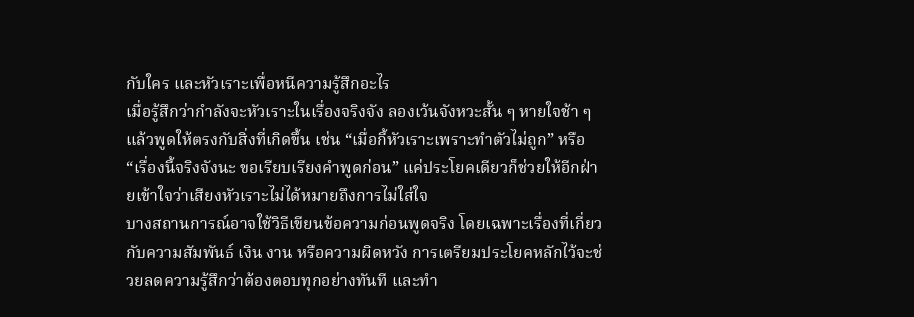กับใคร และหัวเราะเพื่อหนีความรู้สึกอะไร
เมื่อรู้สึกว่ากำลังจะหัวเราะในเรื่องจริงจัง ลองเว้นจังหวะสั้น ๆ หายใจช้า ๆ แล้วพูดให้ตรงกับสิ่งที่เกิดขึ้น เช่น “เมื่อกี้หัวเราะเพราะทำตัวไม่ถูก” หรือ “เรื่องนี้จริงจังนะ ขอเรียบเรียงคำพูดก่อน” แค่ประโยคเดียวก็ช่วยให้อีกฝ่ายเข้าใจว่าเสียงหัวเราะไม่ได้หมายถึงการไม่ใส่ใจ
บางสถานการณ์อาจใช้วิธีเขียนข้อความก่อนพูดจริง โดยเฉพาะเรื่องที่เกี่ยวกับความสัมพันธ์ เงิน งาน หรือความผิดหวัง การเตรียมประโยคหลักไว้จะช่วยลดความรู้สึกว่าต้องตอบทุกอย่างทันที และทำ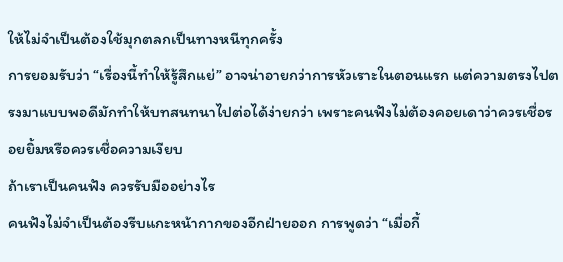ให้ไม่จำเป็นต้องใช้มุกตลกเป็นทางหนีทุกครั้ง
การยอมรับว่า “เรื่องนี้ทำให้รู้สึกแย่” อาจน่าอายกว่าการหัวเราะในตอนแรก แต่ความตรงไปตรงมาแบบพอดีมักทำให้บทสนทนาไปต่อได้ง่ายกว่า เพราะคนฟังไม่ต้องคอยเดาว่าควรเชื่อรอยยิ้มหรือควรเชื่อความเงียบ
ถ้าเราเป็นคนฟัง ควรรับมืออย่างไร
คนฟังไม่จำเป็นต้องรีบแกะหน้ากากของอีกฝ่ายออก การพูดว่า “เมื่อกี้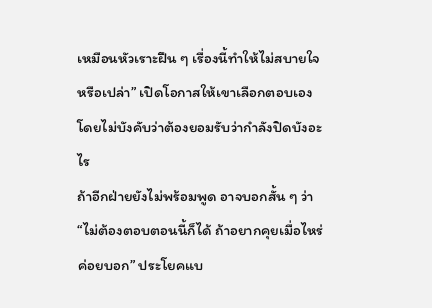เหมือนหัวเราะฝืน ๆ เรื่องนี้ทำให้ไม่สบายใจหรือเปล่า” เปิดโอกาสให้เขาเลือกตอบเอง โดยไม่บังคับว่าต้องยอมรับว่ากำลังปิดบังอะไร
ถ้าอีกฝ่ายยังไม่พร้อมพูด อาจบอกสั้น ๆ ว่า “ไม่ต้องตอบตอนนี้ก็ได้ ถ้าอยากคุยเมื่อไหร่ค่อยบอก” ประโยคแบ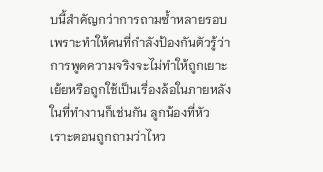บนี้สำคัญกว่าการถามซ้ำหลายรอบ เพราะทำให้คนที่กำลังป้องกันตัวรู้ว่า การพูดความจริงจะไม่ทำให้ถูกเยาะเย้ยหรือถูกใช้เป็นเรื่องล้อในภายหลัง
ในที่ทำงานก็เช่นกัน ลูกน้องที่หัวเราะตอนถูกถามว่าไหว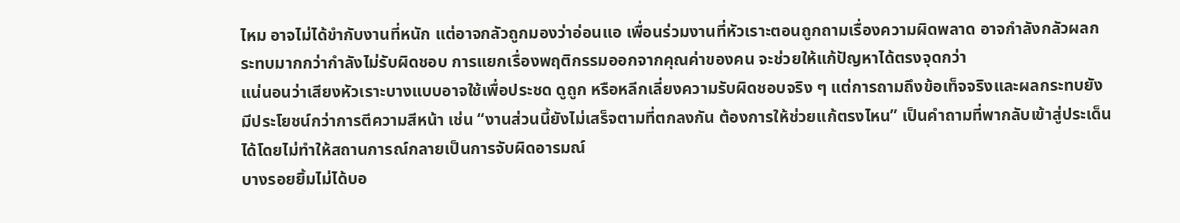ไหม อาจไม่ได้ขำกับงานที่หนัก แต่อาจกลัวถูกมองว่าอ่อนแอ เพื่อนร่วมงานที่หัวเราะตอนถูกถามเรื่องความผิดพลาด อาจกำลังกลัวผลกระทบมากกว่ากำลังไม่รับผิดชอบ การแยกเรื่องพฤติกรรมออกจากคุณค่าของคน จะช่วยให้แก้ปัญหาได้ตรงจุดกว่า
แน่นอนว่าเสียงหัวเราะบางแบบอาจใช้เพื่อประชด ดูถูก หรือหลีกเลี่ยงความรับผิดชอบจริง ๆ แต่การถามถึงข้อเท็จจริงและผลกระทบยังมีประโยชน์กว่าการตีความสีหน้า เช่น “งานส่วนนี้ยังไม่เสร็จตามที่ตกลงกัน ต้องการให้ช่วยแก้ตรงไหน” เป็นคำถามที่พากลับเข้าสู่ประเด็นได้โดยไม่ทำให้สถานการณ์กลายเป็นการจับผิดอารมณ์
บางรอยยิ้มไม่ได้บอ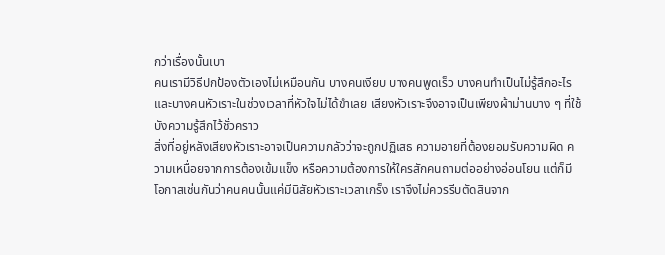กว่าเรื่องนั้นเบา
คนเรามีวิธีปกป้องตัวเองไม่เหมือนกัน บางคนเงียบ บางคนพูดเร็ว บางคนทำเป็นไม่รู้สึกอะไร และบางคนหัวเราะในช่วงเวลาที่หัวใจไม่ได้ขำเลย เสียงหัวเราะจึงอาจเป็นเพียงผ้าม่านบาง ๆ ที่ใช้บังความรู้สึกไว้ชั่วคราว
สิ่งที่อยู่หลังเสียงหัวเราะอาจเป็นความกลัวว่าจะถูกปฏิเสธ ความอายที่ต้องยอมรับความผิด ความเหนื่อยจากการต้องเข้มแข็ง หรือความต้องการให้ใครสักคนถามต่ออย่างอ่อนโยน แต่ก็มีโอกาสเช่นกันว่าคนคนนั้นแค่มีนิสัยหัวเราะเวลาเกร็ง เราจึงไม่ควรรีบตัดสินจาก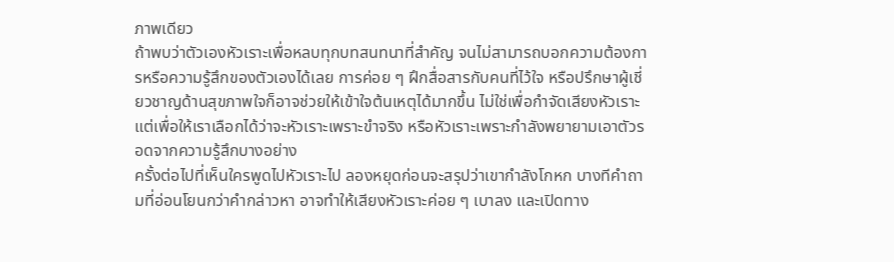ภาพเดียว
ถ้าพบว่าตัวเองหัวเราะเพื่อหลบทุกบทสนทนาที่สำคัญ จนไม่สามารถบอกความต้องการหรือความรู้สึกของตัวเองได้เลย การค่อย ๆ ฝึกสื่อสารกับคนที่ไว้ใจ หรือปรึกษาผู้เชี่ยวชาญด้านสุขภาพใจก็อาจช่วยให้เข้าใจต้นเหตุได้มากขึ้น ไม่ใช่เพื่อกำจัดเสียงหัวเราะ แต่เพื่อให้เราเลือกได้ว่าจะหัวเราะเพราะขำจริง หรือหัวเราะเพราะกำลังพยายามเอาตัวรอดจากความรู้สึกบางอย่าง
ครั้งต่อไปที่เห็นใครพูดไปหัวเราะไป ลองหยุดก่อนจะสรุปว่าเขากำลังโกหก บางทีคำถามที่อ่อนโยนกว่าคำกล่าวหา อาจทำให้เสียงหัวเราะค่อย ๆ เบาลง และเปิดทาง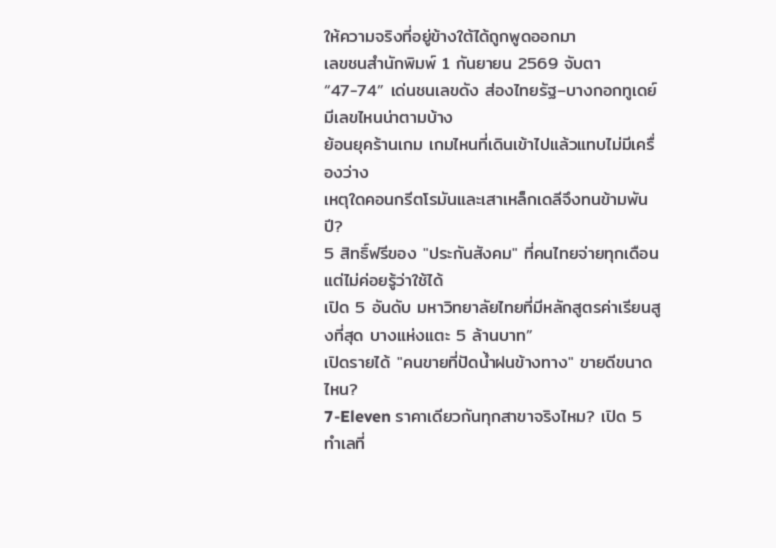ให้ความจริงที่อยู่ข้างใต้ได้ถูกพูดออกมา
เลขชนสำนักพิมพ์ 1 กันยายน 2569 จับตา “47-74” เด่นชนเลขดัง ส่องไทยรัฐ–บางกอกทูเดย์ มีเลขไหนน่าตามบ้าง
ย้อนยุคร้านเกม เกมไหนที่เดินเข้าไปแล้วแทบไม่มีเครื่องว่าง
เหตุใดคอนกรีตโรมันและเสาเหล็กเดลีจึงทนข้ามพันปี?
5 สิทธิ์ฟรีของ "ประกันสังคม" ที่คนไทยจ่ายทุกเดือนแต่ไม่ค่อยรู้ว่าใช้ได้
เปิด 5 อันดับ มหาวิทยาลัยไทยที่มีหลักสูตรค่าเรียนสูงที่สุด บางแห่งแตะ 5 ล้านบาท”
เปิดรายได้ "คนขายที่ปัดน้ำฝนข้างทาง" ขายดีขนาดไหน?
7-Eleven ราคาเดียวกันทุกสาขาจริงไหม? เปิด 5 ทำเลที่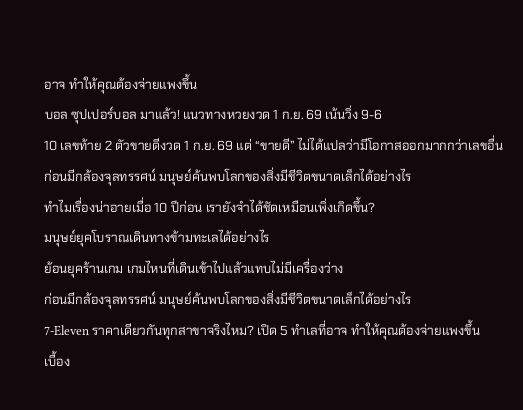อาจ ทำให้คุณต้องจ่ายแพงขึ้น
บอล ซุปเปอร์บอล มาแล้ว! แนวทางหวยงวด 1 ก.ย. 69 เน้นวิ่ง 9-6
10 เลขท้าย 2 ตัวขายดีงวด 1 ก.ย. 69 แต่ “ขายดี” ไม่ได้แปลว่ามีโอกาสออกมากกว่าเลขอื่น
ก่อนมีกล้องจุลทรรศน์ มนุษย์ค้นพบโลกของสิ่งมีชีวิตขนาดเล็กได้อย่างไร
ทำไมเรื่องน่าอายเมื่อ 10 ปีก่อน เรายังจำได้ชัดเหมือนเพิ่งเกิดขึ้น?
มนุษย์ยุคโบราณเดินทางข้ามทะเลได้อย่างไร
ย้อนยุคร้านเกม เกมไหนที่เดินเข้าไปแล้วแทบไม่มีเครื่องว่าง
ก่อนมีกล้องจุลทรรศน์ มนุษย์ค้นพบโลกของสิ่งมีชีวิตขนาดเล็กได้อย่างไร
7-Eleven ราคาเดียวกันทุกสาขาจริงไหม? เปิด 5 ทำเลที่อาจ ทำให้คุณต้องจ่ายแพงขึ้น
เบื้อง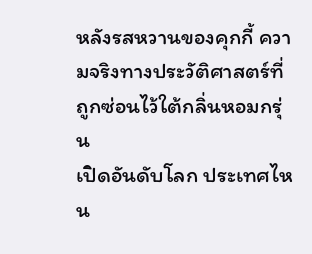หลังรสหวานของคุกกี้ ความจริงทางประวัติศาสตร์ที่ถูกซ่อนไว้ใต้กลิ่นหอมกรุ่น
เปิดอันดับโลก ประเทศไหน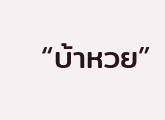“บ้าหวย”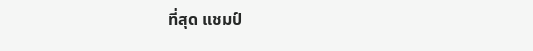ที่สุด แชมป์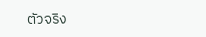ตัวจริง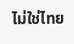ไม่ใช่ไทย